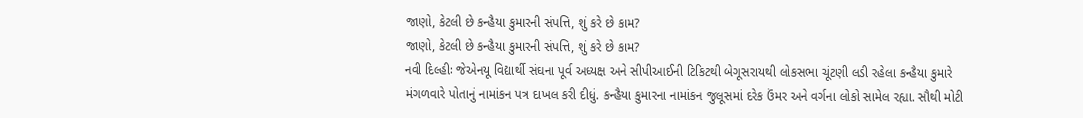જાણો, કેટલી છે કન્હૈયા કુમારની સંપત્તિ, શું કરે છે કામ?
જાણો, કેટલી છે કન્હૈયા કુમારની સંપત્તિ, શું કરે છે કામ?
નવી દિલ્હીઃ જેએનયૂ વિદ્યાર્થી સંઘના પૂર્વ અધ્યક્ષ અને સીપીઆઈની ટિકિટથી બેગૂસરાયથી લોકસભા ચૂંટણી લડી રહેલા કન્હૈયા કુમારે મંગળવારે પોતાનું નામાંકન પત્ર દાખલ કરી દીધું. કન્હૈયા કુમારના નામાંકન જુલૂસમાં દરેક ઉંમર અને વર્ગના લોકો સામેલ રહ્યા. સૌથી મોટી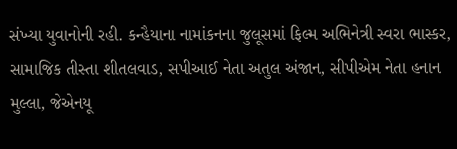સંખ્યા યુવાનોની રહી. કન્હૈયાના નામાંકનના જુલૂસમાં ફિલ્મ અભિનેત્રી સ્વરા ભાસ્કર, સામાજિક તીસ્તા શીતલવાડ, સપીઆઈ નેતા અતુલ અંજાન, સીપીએમ નેતા હનાન મુલ્લા, જેએનયૂ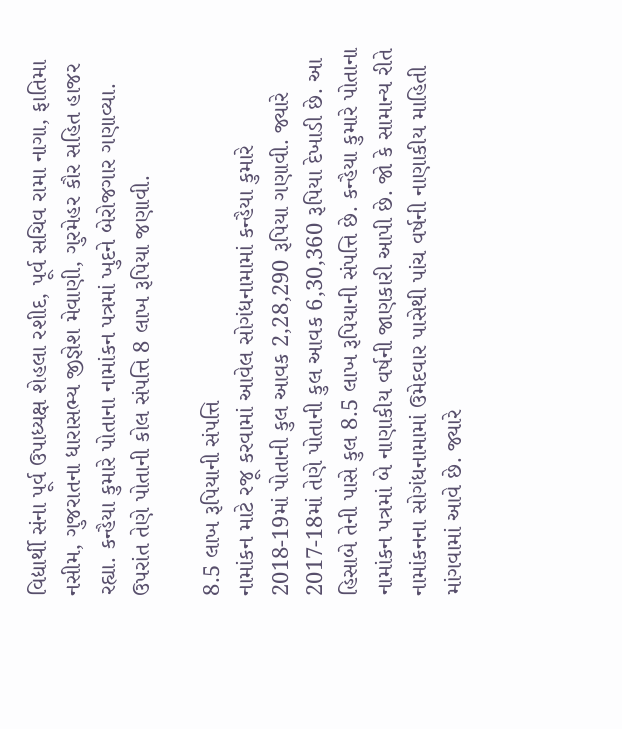વિદ્યાર્થી સંના પૂર્વ ઉપાધ્યક્ષ શેહલા રશીદ, પૂર્વ સચિવ રામા નાગા, ફાતિમા નસીમ, ગુજરાતના ધારાસભ્ય જીજ્ઞેશ મેવાણી, ગુરમેહર કૌર સહિત હાજર રહ્યા. કન્હૈયા કુમારે પોતાના નામાંકન પત્રમાં ખુદને બેરોજગાર ગણાવ્યા. ઉપરાંત તેણે પોતાની કોલ સંપત્તિ 8 લાખ રૂપિયા જણાવી.

8.5 લાખ રૂપિયાની સંપત્તિ
નામાંકન માટે રજૂ કરવામાં આવેલ સોગંધનામામાં કન્હૈયા કુમારે 2018-19માં પોતાની કુલ આવક 2,28,290 રૂપિયા ગણાવી. જ્યારે 2017-18માં તેણે પોતાની કુલ આવક 6,30,360 રૂપિયા દેખાડી છે. આ હિસાબે તેની પાસે કુલ 8.5 લાખ રૂપિયાની સંપત્તિ છે. કન્હૈયા કુમારે પોતાના નામાંકન પત્રમાં બે નાણાકીય વર્ષની જાણકારી આપી છે. જો કે સામાન્ય રીતે નામાંકનના સોગંધનામામાં ઉમેદવાર પાસેથી પાંચ વર્ષની નાણાકીય માહિતી માંગવામાં આવે છે. જ્યારે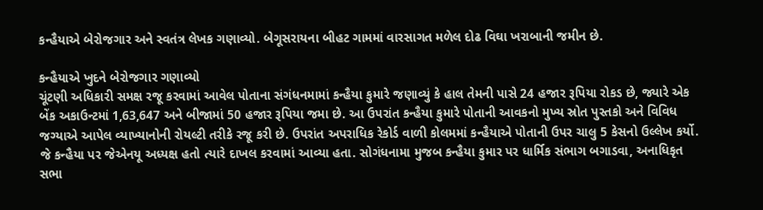કન્હૈયાએ બેરોજગાર અને સ્વતંત્ર લેખક ગણાવ્યો. બેગૂસરાયના બીહટ ગામમાં વારસાગત મળેલ દોઢ વિઘા ખરાબાની જમીન છે.

કન્હૈયાએ ખુદને બેરોજગાર ગણાવ્યો
ચૂંટણી અધિકારી સમક્ષ રજૂ કરવામાં આવેલ પોતાના સંગંધનમામાં કન્હૈયા કુમારે જણાવ્યું કે હાલ તેમની પાસે 24 હજાર રૂપિયા રોકડ છે, જ્યારે એક બેંક અકાઉન્ટમાં 1,63,647 અને બીજામાં 50 હજાર રૂપિયા જમા છે. આ ઉપરાંત કન્હૈયા કુમારે પોતાની આવકનો મુખ્ય સ્રોત પુસ્તકો અને વિવિધ જગ્યાએ આપેલ વ્યાખ્યાનોની રોયલ્ટી તરીકે રજૂ કરી છે. ઉપરાંત અપરાધિક રેકોર્ડ વાળી કોલમમાં કન્હૈયાએ પોતાની ઉપર ચાલુ 5 કેસનો ઉલ્લેખ કર્યો. જે કન્હૈયા પર જેએનયૂ અધ્યક્ષ હતો ત્યારે દાખલ કરવામાં આવ્યા હતા. સોગંધનામા મુજબ કન્હૈયા કુમાર પર ધાર્મિક સંભાગ બગાડવા, અનાધિકૃત સભા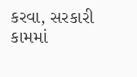કરવા, સરકારી કામમાં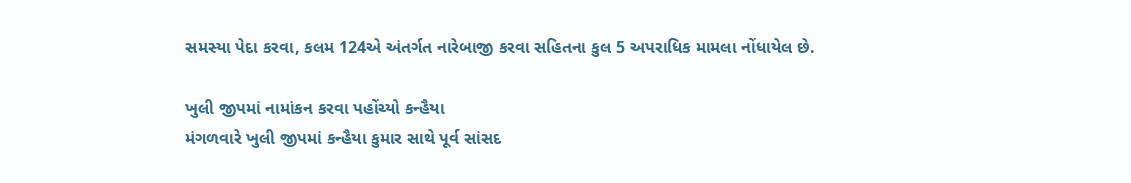સમસ્યા પેદા કરવા, કલમ 124એ અંતર્ગત નારેબાજી કરવા સહિતના કુલ 5 અપરાધિક મામલા નોંધાયેલ છે.

ખુલી જીપમાં નામાંકન કરવા પહોંચ્યો કન્હૈયા
મંગળવારે ખુલી જીપમાં કન્હૈયા કુમાર સાથે પૂર્વ સાંસદ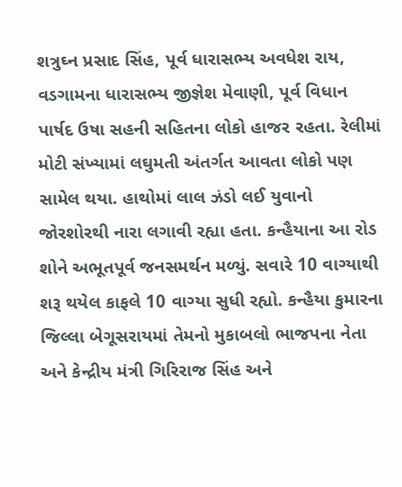શત્રુઘ્ન પ્રસાદ સિંહ, પૂર્વ ધારાસભ્ય અવધેશ રાય, વડગામના ધારાસભ્ય જીજ્ઞેશ મેવાણી, પૂર્વ વિધાન પાર્ષદ ઉષા સહની સહિતના લોકો હાજર રહતા. રેલીમાં મોટી સંખ્યામાં લઘુમતી અંતર્ગત આવતા લોકો પણ સામેલ થયા. હાથોમાં લાલ ઝંડો લઈ યુવાનો જોરશોરથી નારા લગાવી રહ્યા હતા. કન્હૈયાના આ રોડ શોને અભૂતપૂર્વ જનસમર્થન મળ્યું. સવારે 10 વાગ્યાથી શરૂ થયેલ કાફલે 10 વાગ્યા સુધી રહ્યો. કન્હૈયા કુમારના જિલ્લા બેગૂસરાયમાં તેમનો મુકાબલો ભાજપના નેતા અને કેન્દ્રીય મંત્રી ગિરિરાજ સિંહ અને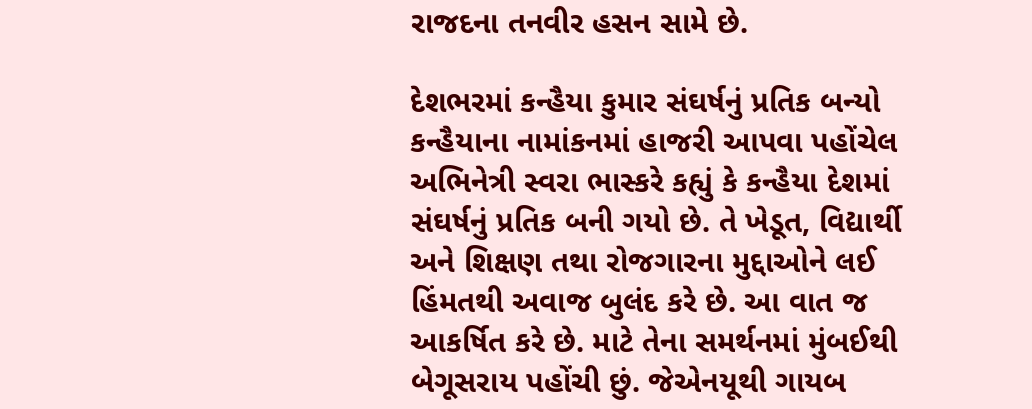રાજદના તનવીર હસન સામે છે.

દેશભરમાં કન્હૈયા કુમાર સંઘર્ષનું પ્રતિક બન્યો
કન્હૈયાના નામાંકનમાં હાજરી આપવા પહોંચેલ અભિનેત્રી સ્વરા ભાસ્કરે કહ્યું કે કન્હૈયા દેશમાં સંઘર્ષનું પ્રતિક બની ગયો છે. તે ખેડૂત, વિદ્યાર્થી અને શિક્ષણ તથા રોજગારના મુદ્દાઓને લઈ હિંમતથી અવાજ બુલંદ કરે છે. આ વાત જ આકર્ષિત કરે છે. માટે તેના સમર્થનમાં મુંબઈથી બેગૂસરાય પહોંચી છું. જેએનયૂથી ગાયબ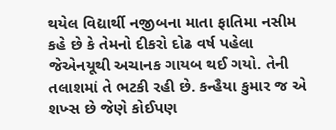થયેલ વિદ્યાર્થી નજીબના માતા ફાતિમા નસીમ કહે છે કે તેમનો દીકરો દોઢ વર્ષ પહેલા જેએનયૂથી અચાનક ગાયબ થઈ ગયો. તેની તલાશમાં તે ભટકી રહી છે. કન્હૈયા કુમાર જ એ શખ્સ છે જેણે કોઈપણ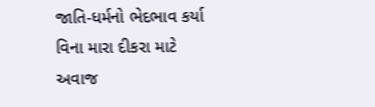જાતિ-ધર્મનો ભેદભાવ કર્યા વિના મારા દીકરા માટે અવાજ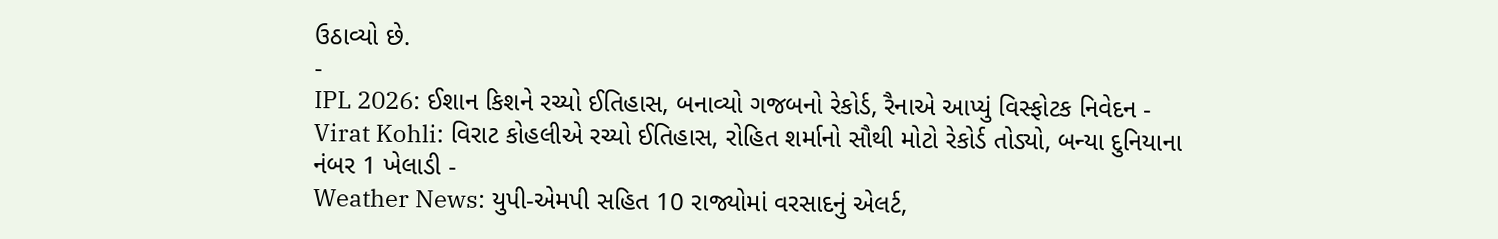ઉઠાવ્યો છે.
-
IPL 2026: ઈશાન કિશને રચ્યો ઈતિહાસ, બનાવ્યો ગજબનો રેકોર્ડ, રૈનાએ આપ્યું વિસ્ફોટક નિવેદન -
Virat Kohli: વિરાટ કોહલીએ રચ્યો ઈતિહાસ, રોહિત શર્માનો સૌથી મોટો રેકોર્ડ તોડ્યો, બન્યા દુનિયાના નંબર 1 ખેલાડી -
Weather News: યુપી-એમપી સહિત 10 રાજ્યોમાં વરસાદનું એલર્ટ,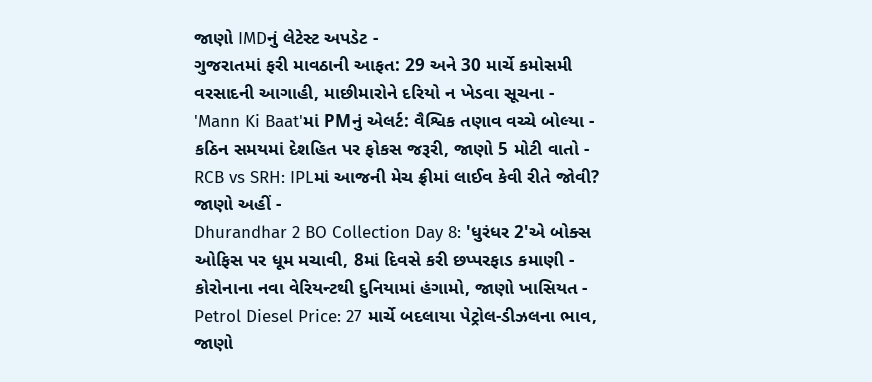જાણો IMDનું લેટેસ્ટ અપડેટ -
ગુજરાતમાં ફરી માવઠાની આફત: 29 અને 30 માર્ચે કમોસમી વરસાદની આગાહી, માછીમારોને દરિયો ન ખેડવા સૂચના -
'Mann Ki Baat'માં PMનું એલર્ટ: વૈશ્વિક તણાવ વચ્ચે બોલ્યા - કઠિન સમયમાં દેશહિત પર ફોકસ જરૂરી, જાણો 5 મોટી વાતો -
RCB vs SRH: IPLમાં આજની મેચ ફ્રીમાં લાઈવ કેવી રીતે જોવી? જાણો અહીં -
Dhurandhar 2 BO Collection Day 8: 'ધુરંધર 2'એ બોક્સ ઓફિસ પર ધૂમ મચાવી, 8માં દિવસે કરી છપ્પરફાડ કમાણી -
કોરોનાના નવા વેરિયન્ટથી દુનિયામાં હંગામો, જાણો ખાસિયત -
Petrol Diesel Price: 27 માર્ચે બદલાયા પેટ્રોલ-ડીઝલના ભાવ, જાણો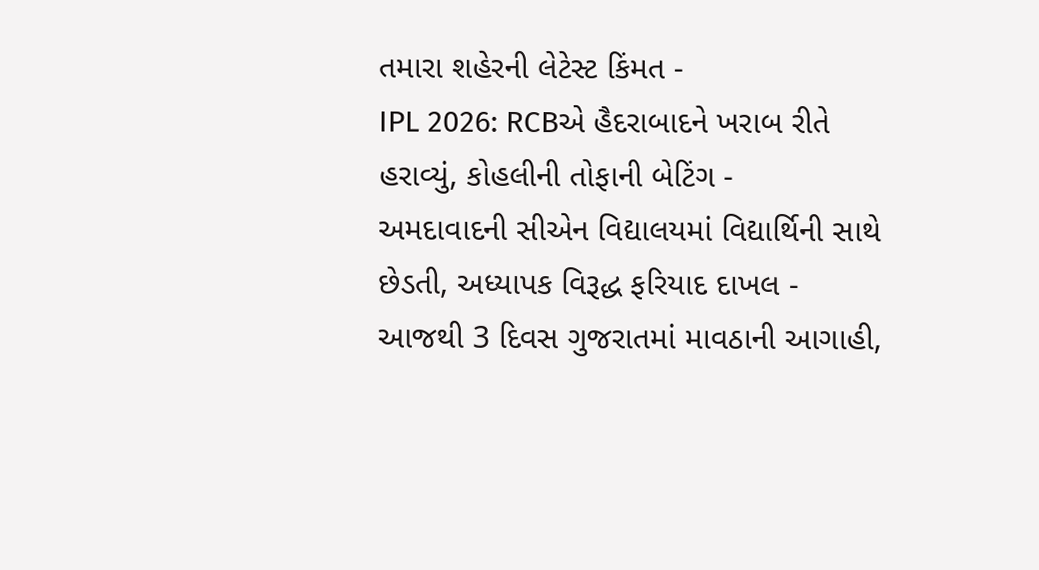તમારા શહેરની લેટેસ્ટ કિંમત -
IPL 2026: RCBએ હૈદરાબાદને ખરાબ રીતે હરાવ્યું, કોહલીની તોફાની બેટિંગ -
અમદાવાદની સીએન વિદ્યાલયમાં વિદ્યાર્થિની સાથે છેડતી, અધ્યાપક વિરૂદ્ધ ફરિયાદ દાખલ -
આજથી 3 દિવસ ગુજરાતમાં માવઠાની આગાહી,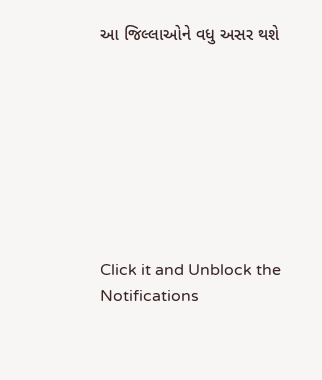આ જિલ્લાઓને વધુ અસર થશે








Click it and Unblock the Notifications